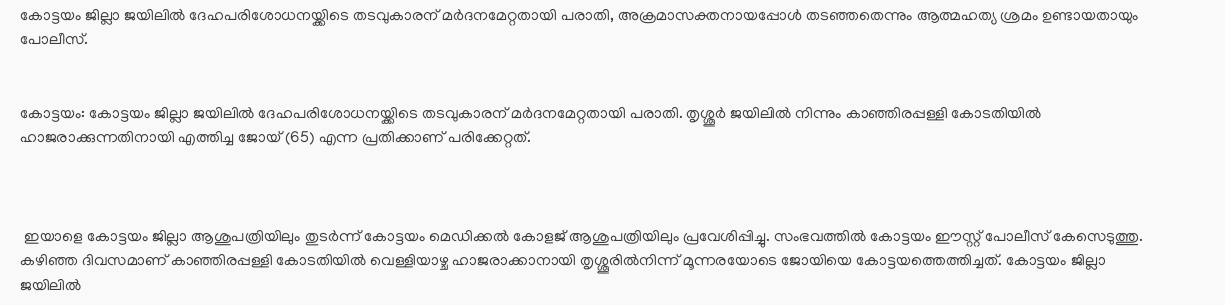കോട്ടയം ജില്ലാ ജയിലിൽ ദേഹപരിശോധനയ്ക്കിടെ തടവുകാരന് മർദനമേറ്റതായി പരാതി, അക്രമാസക്തനായപ്പോൾ തടഞ്ഞതെന്നും ആത്മഹത്യ ശ്രമം ഉണ്ടായതായും പോലീസ്.


കോട്ടയം: കോട്ടയം ജില്ലാ ജയിലിൽ ദേഹപരിശോധനയ്ക്കിടെ തടവുകാരന് മർദനമേറ്റതായി പരാതി. തൃശ്ശൂർ ജയിലിൽ നിന്നും കാഞ്ഞിരപ്പള്ളി കോടതിയിൽ ഹാജരാക്കുന്നതിനായി എത്തിച്ച ജോയ് (65) എന്ന പ്രതിക്കാണ് പരിക്കേറ്റത്.



 ഇയാളെ കോട്ടയം ജില്ലാ ആശുപത്രിയിലും തുടർന്ന് കോട്ടയം മെഡിക്കൽ കോളജ്‌ ആശുപത്രിയിലും പ്രവേശിപ്പിച്ചു. സംഭവത്തിൽ കോട്ടയം ഈസ്റ്റ് പോലീസ് കേസെടുത്തു. കഴിഞ്ഞ ദിവസമാണ് കാഞ്ഞിരപ്പള്ളി കോടതിയിൽ വെള്ളിയാഴ്ച ഹാജരാക്കാനായി തൃശ്ശൂരിൽനിന്ന്‌ മൂന്നരയോടെ ജോയിയെ കോട്ടയത്തെത്തിച്ചത്. കോട്ടയം ജില്ലാ ജയിലിൽ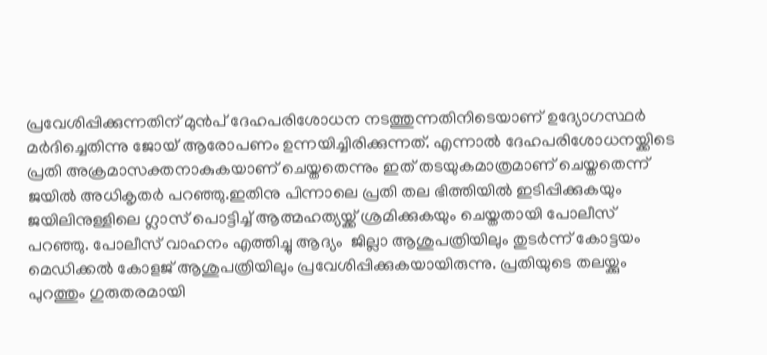പ്രവേശിപ്പിക്കുന്നതിന് മുൻപ് ദേഹപരിശോധന നടത്തുന്നതിനിടെയാണ് ഉദ്യോഗസ്ഥർ മർദിച്ചെതിന്നു ജോയ് ആരോപണം ഉന്നയിച്ചിരിക്കുന്നത്. എന്നാൽ ദേഹപരിശോധനയ്ക്കിടെ പ്രതി അക്രമാസക്തനാകുകയാണ് ചെയ്തതെന്നും ഇത് തടയുകമാത്രമാണ് ചെയ്തതെന്ന് ജയിൽ അധികൃതർ പറഞ്ഞു.ഇതിനു പിന്നാലെ പ്രതി തല ഭിത്തിയിൽ ഇടിപ്പിക്കുകയും ജയിലിനുള്ളിലെ ഗ്ലാസ് പൊട്ടിച്ച് ആത്മഹത്യയ്ക്ക് ശ്രമിക്കുകയും ചെയ്തതായി പോലീസ് പറഞ്ഞു. പോലീസ് വാഹനം എത്തിച്ചു ആദ്യം  ജില്ലാ ആശുപത്രിയിലും തുടർന്ന് കോട്ടയം മെഡിക്കൽ കോളജ്‌ ആശുപത്രിയിലും പ്രവേശിപ്പിക്കുകയായിരുന്നു. പ്രതിയുടെ തലയ്ക്കും പുറത്തും ഗുരുതരമായി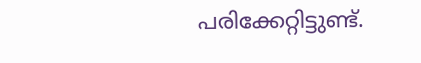പരിക്കേറ്റിട്ടുണ്ട്.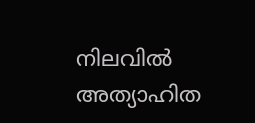നിലവിൽ അത്യാഹിത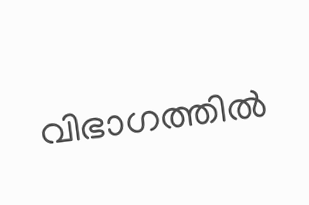വിഭാഗത്തിൽ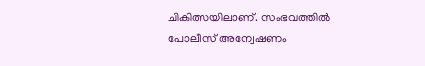ചികിത്സയിലാണ്. സംഭവത്തിൽ പോലീസ് അന്വേഷണം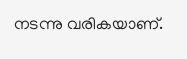നടന്നു വരികയാണ്.